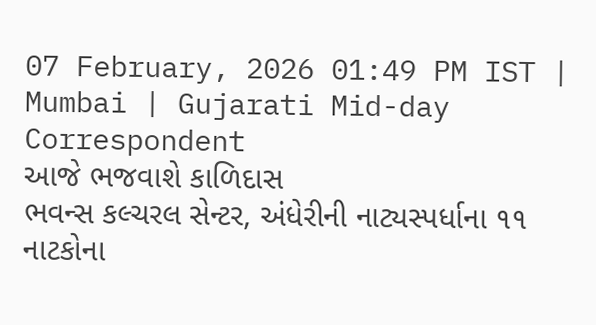07 February, 2026 01:49 PM IST | Mumbai | Gujarati Mid-day Correspondent
આજે ભજવાશે કાળિદાસ
ભવન્સ કલ્ચરલ સેન્ટર, અંધેરીની નાટ્યસ્પર્ધાના ૧૧ નાટકોના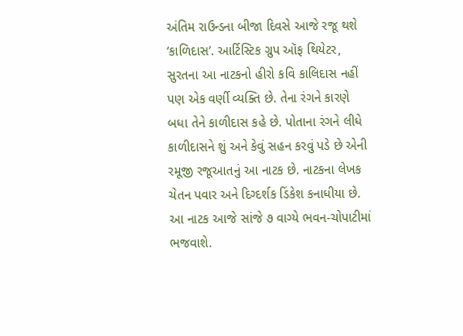અંતિમ રાઉન્ડના બીજા દિવસે આજે રજૂ થશે ‘કાળિદાસ’. આર્ટિસ્ટિક ગ્રુપ ઑફ થિયેટર, સુરતના આ નાટકનો હીરો કવિ કાલિદાસ નહીં પણ એક વર્ણી વ્યક્તિ છે. તેના રંગને કારણે બધા તેને કાળીદાસ કહે છે. પોતાના રંગને લીધે કાળીદાસને શું અને કેવું સહન કરવું પડે છે એની રમૂજી રજૂઆતનું આ નાટક છે. નાટકના લેખક ચેતન પવાર અને દિગ્દર્શક ડિંકેશ કનાધીયા છે. આ નાટક આજે સાંજે ૭ વાગ્યે ભવન-ચોપાટીમાં ભજવાશે.